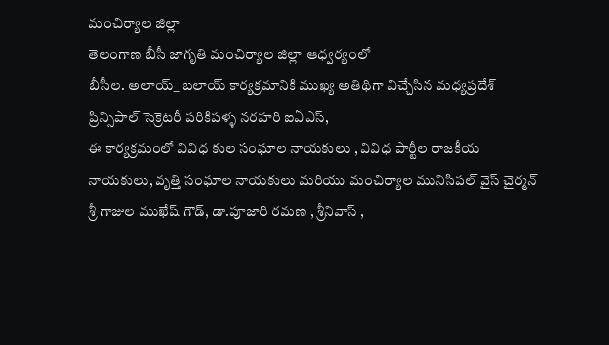మంచిర్యాల జిల్లా
తెలంగాణ బీసీ జాగృతి మంచిర్యాల జిల్లా ఆధ్వర్యంలో
బీసీల. అలాయ్_ బలాయ్ కార్యక్రమానికి ముఖ్య అతిథిగా విచ్చేసిన మధ్యప్రదేశ్ ప్రిన్సిపాల్ సెక్రెటరీ పరికిపళ్ళ నరహరి ఐఏఎస్,
ఈ కార్యక్రమంలో వివిధ కుల సంఘాల నాయకులు , వివిధ పార్టీల రాజకీయ నాయకులు, వృత్తి సంఘాల నాయకులు మరియు మంచిర్యాల మునిసిపల్ వైస్ చైర్మన్ శ్రీ గాజుల ముఖేష్ గౌడ్, డా.పూజారి రమణ , శ్రీనివాస్ ,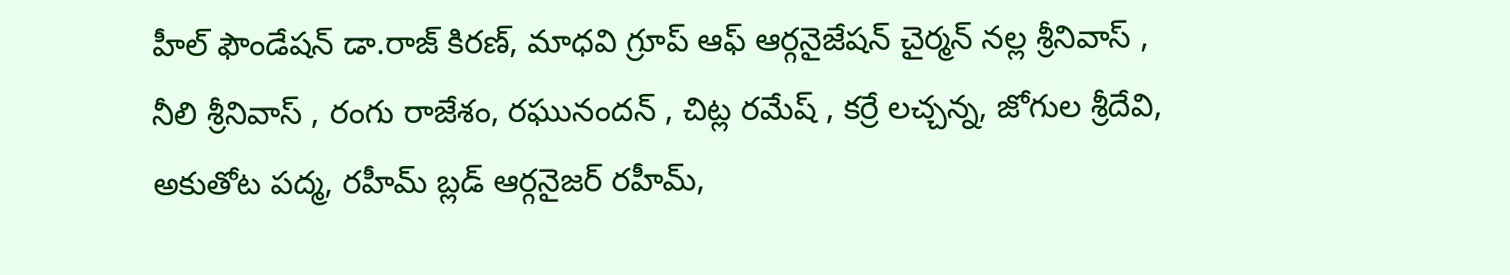హీల్ ఫౌండేషన్ డా.రాజ్ కిరణ్, మాధవి గ్రూప్ ఆఫ్ ఆర్గనైజేషన్ చైర్మన్ నల్ల శ్రీనివాస్ , నీలి శ్రీనివాస్ , రంగు రాజేశం, రఘునందన్ , చిట్ల రమేష్ , కర్రే లచ్చన్న, జోగుల శ్రీదేవి, అకుతోట పద్మ, రహీమ్ బ్లడ్ ఆర్గనైజర్ రహీమ్,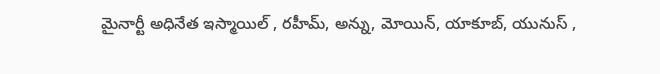మైనార్టీ అధినేత ఇస్మాయిల్ , రహీమ్, అన్ను, మోయిన్, యాకూబ్, యునుస్ ,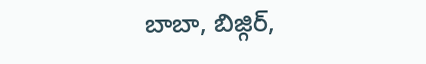బాబా, బిజ్గిర్,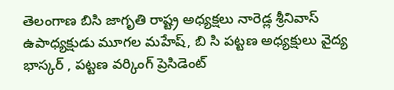తెలంగాణ బిసి జాగృతి రాష్ట్ర అధ్యక్షలు నారెడ్ల శ్రీనివాస్ ఉపాధ్యక్షుడు మూగల మహేష్, బి సి పట్టణ అధ్యక్షులు వైద్య భాస్కర్ , పట్టణ వర్కింగ్ ప్రెసిడెంట్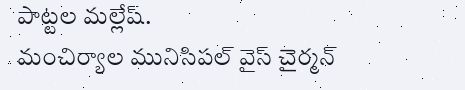పాట్టల మల్లేష్.
మంచిర్యాల మునిసిపల్ వైస్ చైర్మన్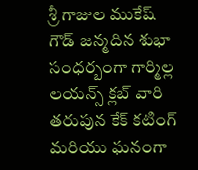శ్రీ గాజుల ముకేష్ గౌడ్ జన్మదిన శుభా సంధర్బంగా గార్మిల్ల లయన్స్ క్లబ్ వారి తరుపున కేక్ కటింగ్ మరియు ఘనంగా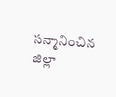సన్మానించిన జిల్లా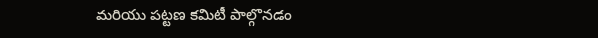మరియు పట్టణ కమిటీ పాల్గొనడం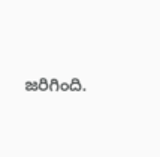జరిగింది.